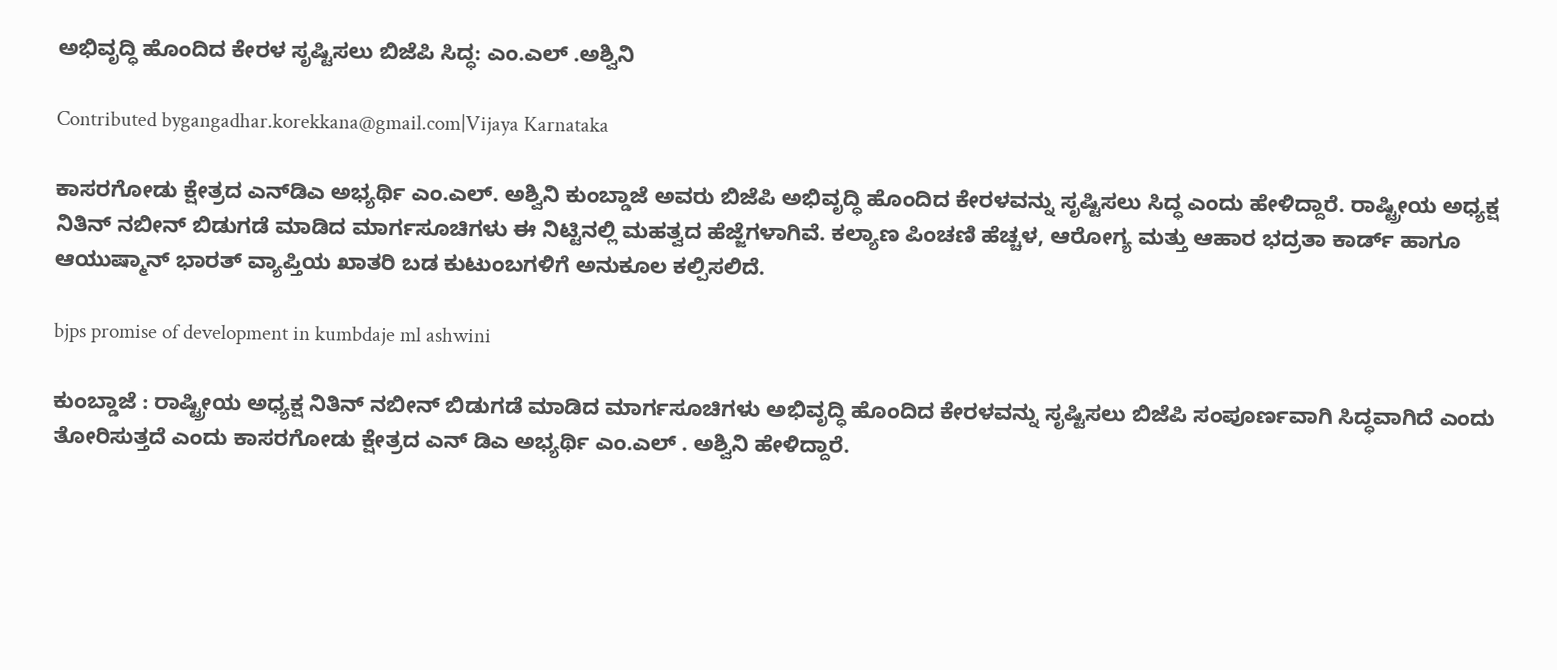ಅಭಿವೃದ್ಧಿ ಹೊಂದಿದ ಕೇರಳ ಸೃಷ್ಟಿಸಲು ಬಿಜೆಪಿ ಸಿದ್ಧ: ಎಂ.ಎಲ್ .ಅಶ್ವಿನಿ

Contributed bygangadhar.korekkana@gmail.com|Vijaya Karnataka

ಕಾಸರಗೋಡು ಕ್ಷೇತ್ರದ ಎನ್‌ಡಿಎ ಅಭ್ಯರ್ಥಿ ಎಂ.ಎಲ್‌. ಅಶ್ವಿನಿ ಕುಂಬ್ಡಾಜೆ ಅವರು ಬಿಜೆಪಿ ಅಭಿವೃದ್ಧಿ ಹೊಂದಿದ ಕೇರಳವನ್ನು ಸೃಷ್ಟಿಸಲು ಸಿದ್ಧ ಎಂದು ಹೇಳಿದ್ದಾರೆ. ರಾಷ್ಟ್ರೀಯ ಅಧ್ಯಕ್ಷ ನಿತಿನ್‌ ನಬೀನ್‌ ಬಿಡುಗಡೆ ಮಾಡಿದ ಮಾರ್ಗಸೂಚಿಗಳು ಈ ನಿಟ್ಟಿನಲ್ಲಿ ಮಹತ್ವದ ಹೆಜ್ಜೆಗಳಾಗಿವೆ. ಕಲ್ಯಾಣ ಪಿಂಚಣಿ ಹೆಚ್ಚಳ, ಆರೋಗ್ಯ ಮತ್ತು ಆಹಾರ ಭದ್ರತಾ ಕಾರ್ಡ್‌ ಹಾಗೂ ಆಯುಷ್ಮಾನ್‌ ಭಾರತ್‌ ವ್ಯಾಪ್ತಿಯ ಖಾತರಿ ಬಡ ಕುಟುಂಬಗಳಿಗೆ ಅನುಕೂಲ ಕಲ್ಪಿಸಲಿದೆ.

bjps promise of development in kumbdaje ml ashwini

ಕುಂಬ್ಡಾಜೆ : ರಾಷ್ಟ್ರೀಯ ಅಧ್ಯಕ್ಷ ನಿತಿನ್ ನಬೀನ್ ಬಿಡುಗಡೆ ಮಾಡಿದ ಮಾರ್ಗಸೂಚಿಗಳು ಅಭಿವೃದ್ಧಿ ಹೊಂದಿದ ಕೇರಳವನ್ನು ಸೃಷ್ಟಿಸಲು ಬಿಜೆಪಿ ಸಂಪೂರ್ಣವಾಗಿ ಸಿದ್ಧವಾಗಿದೆ ಎಂದು ತೋರಿಸುತ್ತದೆ ಎಂದು ಕಾಸರಗೋಡು ಕ್ಷೇತ್ರದ ಎನ್ ಡಿಎ ಅಭ್ಯರ್ಥಿ ಎಂ.ಎಲ್ . ಅಶ್ವಿನಿ ಹೇಳಿದ್ದಾರೆ.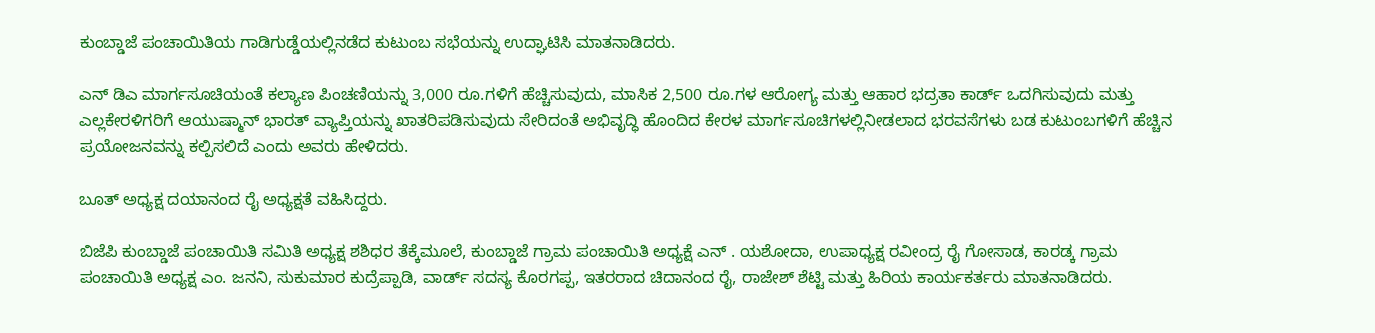ಕುಂಬ್ಡಾಜೆ ಪಂಚಾಯಿತಿಯ ಗಾಡಿಗುಡ್ಡೆಯಲ್ಲಿನಡೆದ ಕುಟುಂಬ ಸಭೆಯನ್ನು ಉದ್ಘಾಟಿಸಿ ಮಾತನಾಡಿದರು.

ಎನ್ ಡಿಎ ಮಾರ್ಗಸೂಚಿಯಂತೆ ಕಲ್ಯಾಣ ಪಿಂಚಣಿಯನ್ನು 3,000 ರೂ.ಗಳಿಗೆ ಹೆಚ್ಚಿಸುವುದು, ಮಾಸಿಕ 2,500 ರೂ.ಗಳ ಆರೋಗ್ಯ ಮತ್ತು ಆಹಾರ ಭದ್ರತಾ ಕಾರ್ಡ್ ಒದಗಿಸುವುದು ಮತ್ತು ಎಲ್ಲಕೇರಳಿಗರಿಗೆ ಆಯುಷ್ಮಾನ್ ಭಾರತ್ ವ್ಯಾಪ್ತಿಯನ್ನು ಖಾತರಿಪಡಿಸುವುದು ಸೇರಿದಂತೆ ಅಭಿವೃದ್ಧಿ ಹೊಂದಿದ ಕೇರಳ ಮಾರ್ಗಸೂಚಿಗಳಲ್ಲಿನೀಡಲಾದ ಭರವಸೆಗಳು ಬಡ ಕುಟುಂಬಗಳಿಗೆ ಹೆಚ್ಚಿನ ಪ್ರಯೋಜನವನ್ನು ಕಲ್ಪಿಸಲಿದೆ ಎಂದು ಅವರು ಹೇಳಿದರು.

ಬೂತ್ ಅಧ್ಯಕ್ಷ ದಯಾನಂದ ರೈ ಅಧ್ಯಕ್ಷತೆ ವಹಿಸಿದ್ದರು.

ಬಿಜೆಪಿ ಕುಂಬ್ಡಾಜೆ ಪಂಚಾಯಿತಿ ಸಮಿತಿ ಅಧ್ಯಕ್ಷ ಶಶಿಧರ ತೆಕ್ಕೆಮೂಲೆ, ಕುಂಬ್ಡಾಜೆ ಗ್ರಾಮ ಪಂಚಾಯಿತಿ ಅಧ್ಯಕ್ಷೆ ಎನ್ . ಯಶೋದಾ, ಉಪಾಧ್ಯಕ್ಷ ರವೀಂದ್ರ ರೈ ಗೋಸಾಡ, ಕಾರಡ್ಕ ಗ್ರಾಮ ಪಂಚಾಯಿತಿ ಅಧ್ಯಕ್ಷ ಎಂ. ಜನನಿ, ಸುಕುಮಾರ ಕುದ್ರೆಪ್ಪಾಡಿ, ವಾರ್ಡ್ ಸದಸ್ಯ ಕೊರಗಪ್ಪ, ಇತರರಾದ ಚಿದಾನಂದ ರೈ, ರಾಜೇಶ್ ಶೆಟ್ಟಿ ಮತ್ತು ಹಿರಿಯ ಕಾರ್ಯಕರ್ತರು ಮಾತನಾಡಿದರು.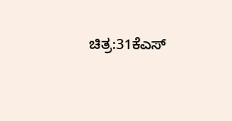ಚಿತ್ರ:31ಕೆಎಸ್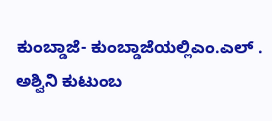ಕುಂಬ್ಡಾಜೆ- ಕುಂಬ್ಡಾಜೆಯಲ್ಲಿಎಂ.ಎಲ್ . ಅಶ್ವಿನಿ ಕುಟುಂಬ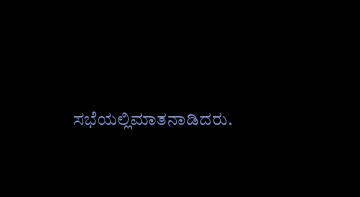ಸಭೆಯಲ್ಲಿಮಾತನಾಡಿದರು.